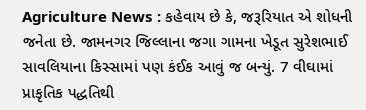Agriculture News : કહેવાય છે કે, જરૂરિયાત એ શોધની જનેતા છે. જામનગર જિલ્લાના જગા ગામના ખેડૂત સુરેશભાઈ સાવલિયાના કિસ્સામાં પણ કંઈક આવું જ બન્યું. 7 વીઘામાં પ્રાકૃતિક પદ્ધતિથી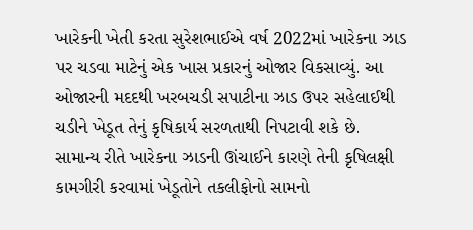ખારેકની ખેતી કરતા સુરેશભાઈએ વર્ષ 2022માં ખારેકના ઝાડ પર ચડવા માટેનું એક ખાસ પ્રકારનું ઓજાર વિકસાવ્યું. આ ઓજારની મદદથી ખરબચડી સપાટીના ઝાડ ઉપર સહેલાઈથી ચડીને ખેડૂત તેનું કૃષિકાર્ય સરળતાથી નિપટાવી શકે છે.
સામાન્ય રીતે ખારેકના ઝાડની ઊંચાઈને કારણે તેની કૃષિલક્ષી કામગીરી કરવામાં ખેડૂતોને તકલીફોનો સામનો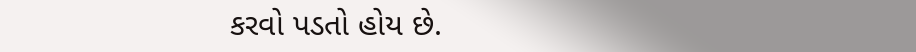કરવો પડતો હોય છે.